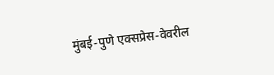मुंबई-पुणे एक्सप्रेस-वेवरील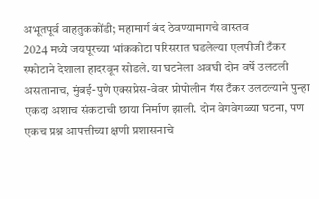अभूतपूर्व वाहतुककोंडी; महामार्ग बंद ठेवण्यामागचे वास्तव
2024 मध्ये जयपूरच्या भांककोटा परिसरात घडलेल्या एलपीजी टँकर स्फोटाने देशाला हादरवून सोडले. या घटनेला अवघी दोन वर्षे उलटली असतानाच, मुंबई-पुणे एक्सप्रेस-वेवर प्रोपोलीन गॅस टँकर उलटल्याने पुन्हा एकदा अशाच संकटाची छाया निर्माण झाली. दोन वेगवेगळ्या घटना, पण एकच प्रश्न आपत्तीच्या क्षणी प्रशासनाचे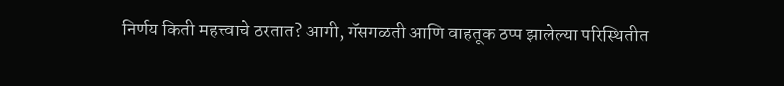निर्णय किती महत्त्वाचे ठरतात? आगी, गॅसगळती आणि वाहतूक ठप्प झालेल्या परिस्थितीत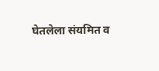घेतलेला संयमित व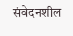संवेदनशील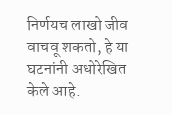निर्णयच लाखो जीव वाचवू शकतो, हे या घटनांनी अधोरेखित केले आहे.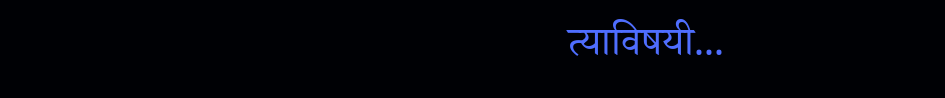त्याविषयी...